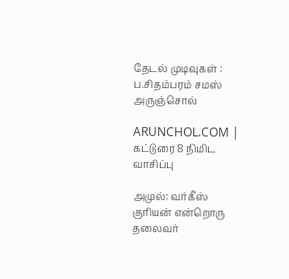தேடல் முடிவுகள் : ப.சிதம்பரம் சமஸ் அருஞ்சொல்

ARUNCHOL.COM | கட்டுரை 8 நிமிட வாசிப்பு

அமுல்: வர்கீஸ் குரியன் என்றொரு தலைவர்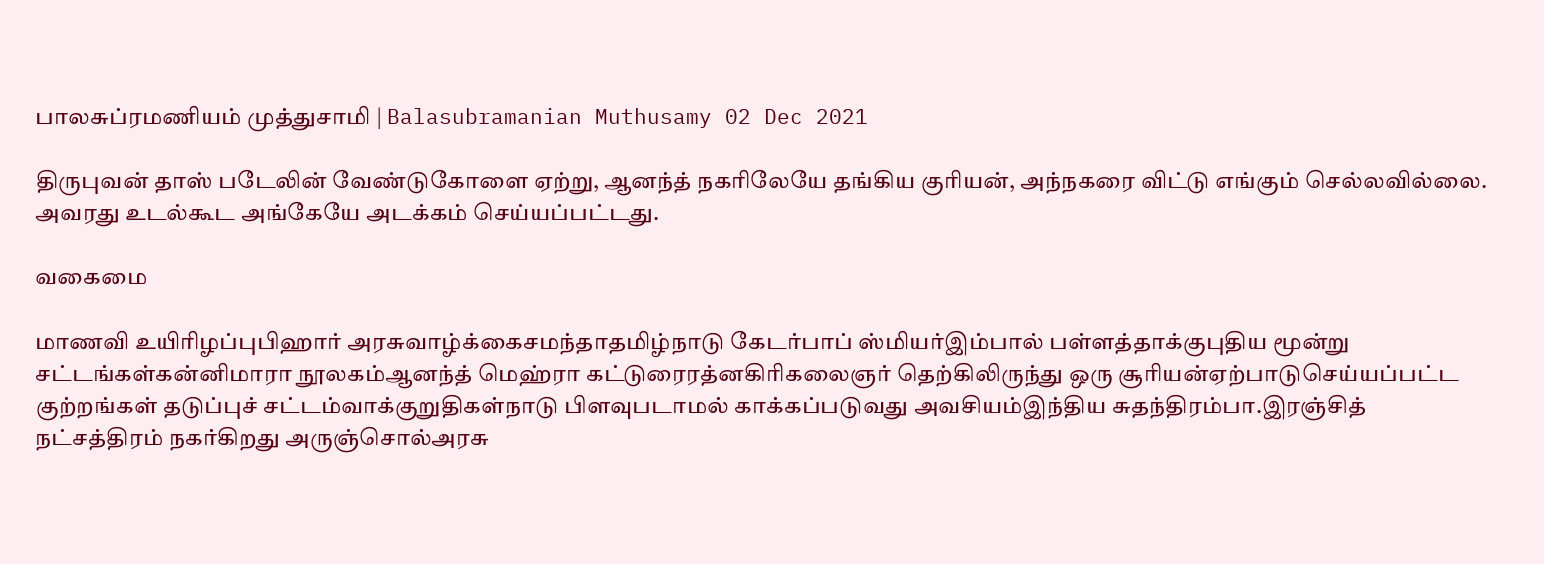பாலசுப்ரமணியம் முத்துசாமி | Balasubramanian Muthusamy 02 Dec 2021

திருபுவன் தாஸ் படேலின் வேண்டுகோளை ஏற்று, ஆனந்த் நகரிலேயே தங்கிய குரியன், அந்நகரை விட்டு எங்கும் செல்லவில்லை. அவரது உடல்கூட அங்கேயே அடக்கம் செய்யப்பட்டது.

வகைமை

மாணவி உயிரிழப்புபிஹார் அரசுவாழ்க்கைசமந்தாதமிழ்நாடு கேடர்பாப் ஸ்மியர்இம்பால் பள்ளத்தாக்குபுதிய மூன்று சட்டங்கள்கன்னிமாரா நூலகம்ஆனந்த் மெஹ்ரா கட்டுரைரத்னகிரிகலைஞர் தெற்கிலிருந்து ஒரு சூரியன்ஏற்பாடுசெய்யப்பட்ட குற்றங்கள் தடுப்புச் சட்டம்வாக்குறுதிகள்நாடு பிளவுபடாமல் காக்கப்படுவது அவசியம்இந்திய சுதந்திரம்பா.இரஞ்சித் நட்சத்திரம் நகர்கிறது அருஞ்சொல்அரசு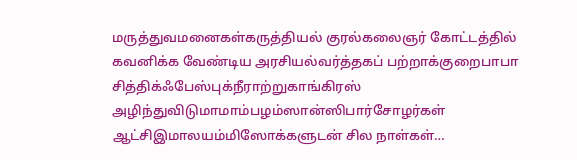மருத்துவமனைகள்கருத்தியல் குரல்கலைஞர் கோட்டத்தில் கவனிக்க வேண்டிய அரசியல்வர்த்தகப் பற்றாக்குறைபாபா சித்திக்ஃபேஸ்புக்நீராற்றுகாங்கிரஸ் அழிந்துவிடுமாமாம்பழம்ஸான்ஸிபார்சோழர்கள் ஆட்சிஇமாலயம்மிஸோக்களுடன் சில நாள்கள்…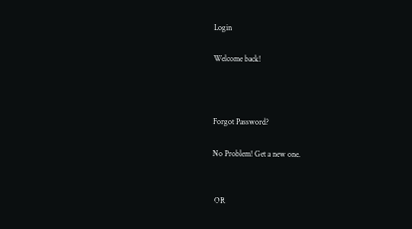Login

Welcome back!



Forgot Password?

No Problem! Get a new one.


 OR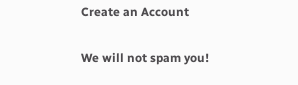Create an Account

We will not spam you!